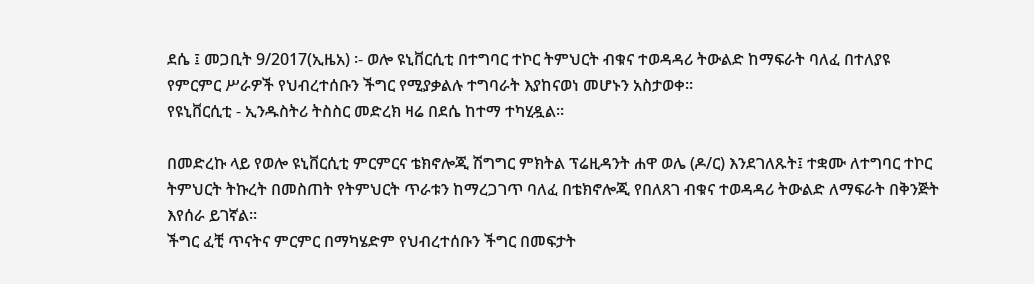ደሴ ፤ መጋቢት 9/2017(ኢዜአ) ፡- ወሎ ዩኒቨርሲቲ በተግባር ተኮር ትምህርት ብቁና ተወዳዳሪ ትውልድ ከማፍራት ባለፈ በተለያዩ የምርምር ሥራዎች የህብረተሰቡን ችግር የሚያቃልሉ ተግባራት እያከናወነ መሆኑን አስታወቀ፡፡
የዩኒቨርሲቲ - ኢንዱስትሪ ትስስር መድረክ ዛሬ በደሴ ከተማ ተካሂዷል፡፡

በመድረኩ ላይ የወሎ ዩኒቨርሲቲ ምርምርና ቴክኖሎጂ ሽግግር ምክትል ፕሬዚዳንት ሐዋ ወሌ (ዶ/ር) እንደገለጹት፤ ተቋሙ ለተግባር ተኮር ትምህርት ትኩረት በመስጠት የትምህርት ጥራቱን ከማረጋገጥ ባለፈ በቴክኖሎጂ የበለጸገ ብቁና ተወዳዳሪ ትውልድ ለማፍራት በቅንጅት እየሰራ ይገኛል፡፡
ችግር ፈቺ ጥናትና ምርምር በማካሄድም የህብረተሰቡን ችግር በመፍታት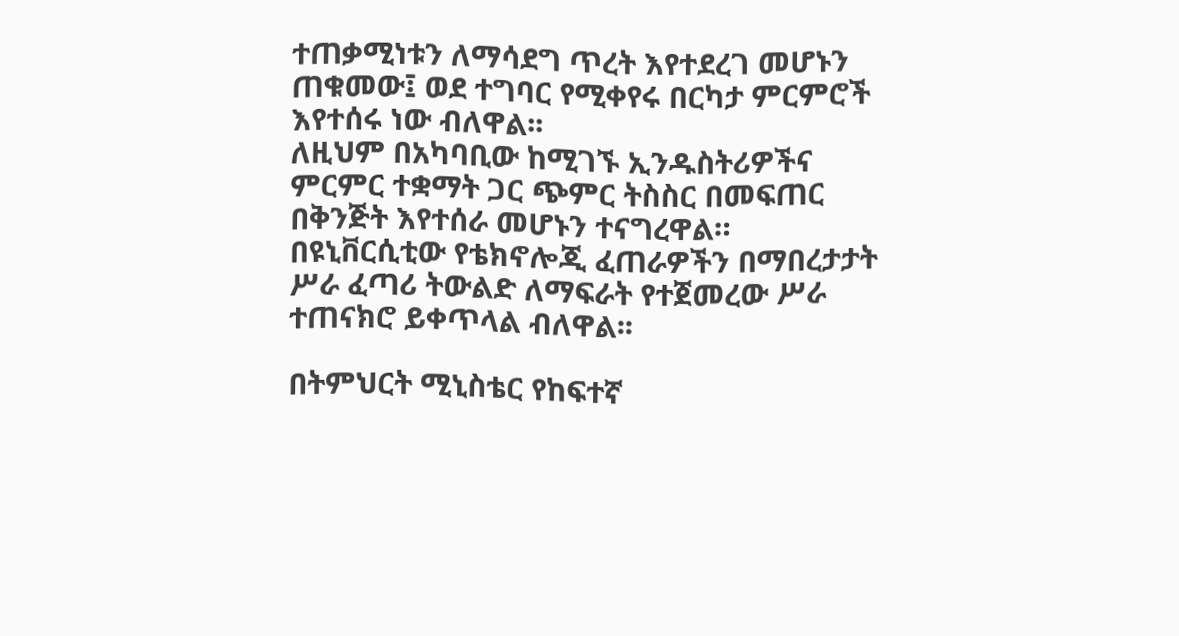ተጠቃሚነቱን ለማሳደግ ጥረት እየተደረገ መሆኑን ጠቁመው፤ ወደ ተግባር የሚቀየሩ በርካታ ምርምሮች እየተሰሩ ነው ብለዋል፡፡
ለዚህም በአካባቢው ከሚገኙ ኢንዱስትሪዎችና ምርምር ተቋማት ጋር ጭምር ትስስር በመፍጠር በቅንጅት እየተሰራ መሆኑን ተናግረዋል።
በዩኒቨርሲቲው የቴክኖሎጂ ፈጠራዎችን በማበረታታት ሥራ ፈጣሪ ትውልድ ለማፍራት የተጀመረው ሥራ ተጠናክሮ ይቀጥላል ብለዋል፡፡

በትምህርት ሚኒስቴር የከፍተኛ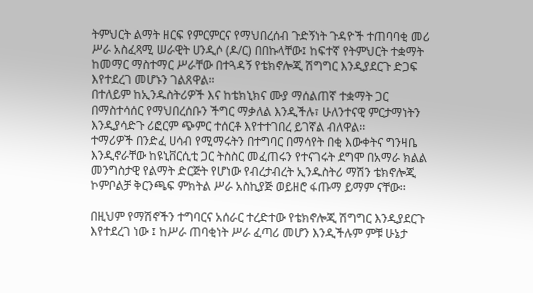ትምህርት ልማት ዘርፍ የምርምርና የማህበረሰብ ጉድኝነት ጉዳዮች ተጠባባቂ መሪ ሥራ አስፈጻሚ ሠራዊት ሀንዲሶ (ዶ/ር) በበኩላቸው፤ ከፍተኛ የትምህርት ተቋማት ከመማር ማስተማር ሥራቸው በተጓዳኝ የቴክኖሎጂ ሽግግር እንዲያደርጉ ድጋፍ እየተደረገ መሆኑን ገልጸዋል።
በተለይም ከኢንዱስትሪዎች እና ከቴክኒክና ሙያ ማሰልጠኛ ተቋማት ጋር በማስተሳሰር የማህበረሰቡን ችግር ማቃለል እንዲችሉ፣ ሁለንተናዊ ምርታማነትን እንዲያሳድጉ ሪፎርም ጭምር ተሰርቶ እየተተገበረ ይገኛል ብለዋል፡፡
ተማሪዎች በንድፈ ሀሳብ የሚማሩትን በተግባር በማሳየት በቂ እውቀትና ግንዛቤ እንዲኖራቸው ከዩኒቨርሲቲ ጋር ትስስር መፈጠሩን የተናገሩት ደግሞ በአማራ ክልል መንግስታዊ የልማት ድርጅት የሆነው የብረታብረት ኢንዱስትሪ ማሽን ቴክኖሎጂ ኮምቦልቻ ቅርንጫፍ ምክትል ሥራ አስኪያጅ ወይዘሮ ፋጡማ ይማም ናቸው፡፡

በዚህም የማሽኖችን ተግባርና አሰራር ተረድተው የቴክኖሎጂ ሽግግር እንዲያደርጉ እየተደረገ ነው ፤ ከሥራ ጠባቂነት ሥራ ፈጣሪ መሆን እንዲችሉም ምቹ ሁኔታ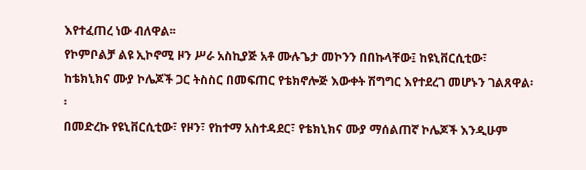እየተፈጠረ ነው ብለዋል፡፡
የኮምቦልቻ ልዩ ኢኮኖሚ ዞን ሥራ አስኪያጅ አቶ ሙሉጌታ መኮንን በበኩላቸው፤ ከዩኒቨርሲቲው፣ ከቴክኒክና ሙያ ኮሌጆች ጋር ትስስር በመፍጠር የቴክኖሎጅ እውቀት ሽግግር እየተደረገ መሆኑን ገልጸዋል፡፡
በመድረኩ የዩኒቨርሲቲው፣ የዞን፣ የከተማ አስተዳደር፣ የቴክኒክና ሙያ ማሰልጠኛ ኮሌጆች እንዲሁም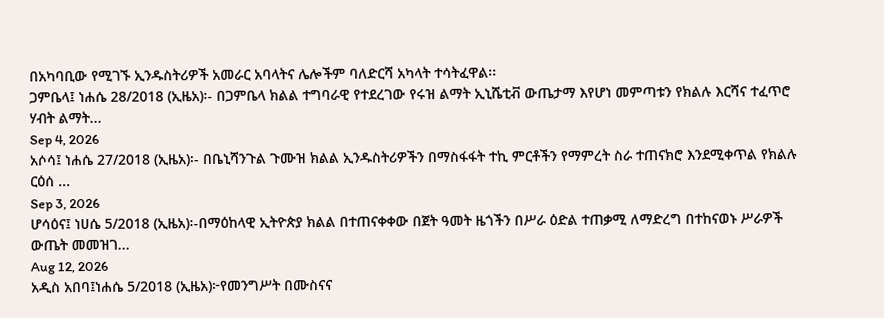በአካባቢው የሚገኙ ኢንዱስትሪዎች አመራር አባላትና ሌሎችም ባለድርሻ አካላት ተሳትፈዋል፡፡
ጋምቤላ፤ ነሐሴ 28/2018 (ኢዜአ)፡- በጋምቤላ ክልል ተግባራዊ የተደረገው የሩዝ ልማት ኢኒሼቲቭ ውጤታማ እየሆነ መምጣቱን የክልሉ እርሻና ተፈጥሮ ሃብት ልማት...
Sep 4, 2026
አሶሳ፤ ነሐሴ 27/2018 (ኢዜአ)፡- በቤኒሻንጉል ጉሙዝ ክልል ኢንዱስትሪዎችን በማስፋፋት ተኪ ምርቶችን የማምረት ስራ ተጠናክሮ እንደሚቀጥል የክልሉ ርዕሰ ...
Sep 3, 2026
ሆሳዕና፤ ነሀሴ 5/2018 (ኢዜአ)፡-በማዕከላዊ ኢትዮጵያ ክልል በተጠናቀቀው በጀት ዓመት ዜጎችን በሥራ ዕድል ተጠቃሚ ለማድረግ በተከናወኑ ሥራዎች ውጤት መመዝገ...
Aug 12, 2026
አዲስ አበባ፤ነሐሴ 5/2018 (ኢዜአ)፦የመንግሥት በሙስናና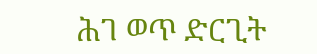ሕገ ወጥ ድርጊት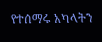የተሰማሩ አካላትን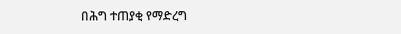በሕግ ተጠያቂ የማድረግ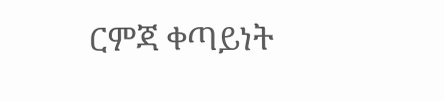ርምጃ ቀጣይነት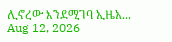ሊኖረው እንደሚገባ ኢዜአ...
Aug 12, 2026